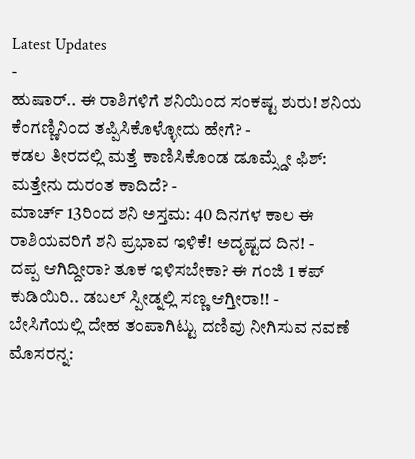Latest Updates
-
ಹುಷಾರ್.. ಈ ರಾಶಿಗಳಿಗೆ ಶನಿಯಿಂದ ಸಂಕಷ್ಟ ಶುರು! ಶನಿಯ ಕೆಂಗಣ್ಣಿನಿಂದ ತಪ್ಪಿಸಿಕೊಳ್ಳೋದು ಹೇಗೆ? -
ಕಡಲ ತೀರದಲ್ಲಿ ಮತ್ತೆ ಕಾಣಿಸಿಕೊಂಡ ಡೂಮ್ಸ್ಡೇ ಫಿಶ್: ಮತ್ತೇನು ದುರಂತ ಕಾದಿದೆ? -
ಮಾರ್ಚ್ 13ರಿಂದ ಶನಿ ಅಸ್ತಮ: 40 ದಿನಗಳ ಕಾಲ ಈ ರಾಶಿಯವರಿಗೆ ಶನಿ ಪ್ರಭಾವ ಇಳಿಕೆ! ಅದೃಷ್ಟದ ದಿನ! -
ದಪ್ಪ ಆಗಿದ್ದೀರಾ? ತೂಕ ಇಳಿಸಬೇಕಾ? ಈ ಗಂಜಿ 1 ಕಪ್ ಕುಡಿಯಿರಿ.. ಡಬಲ್ ಸ್ಪೀಡ್ನಲ್ಲಿ ಸಣ್ಣ ಆಗ್ತೀರಾ!! -
ಬೇಸಿಗೆಯಲ್ಲಿ ದೇಹ ತಂಪಾಗಿಟ್ಟು ದಣಿವು ನೀಗಿಸುವ ನವಣೆ ಮೊಸರನ್ನ: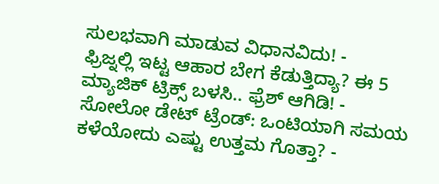ಸುಲಭವಾಗಿ ಮಾಡುವ ವಿಧಾನವಿದು! -
ಫ್ರಿಜ್ನಲ್ಲಿ ಇಟ್ಟ ಆಹಾರ ಬೇಗ ಕೆಡುತ್ತಿದ್ಯಾ? ಈ 5 ಮ್ಯಾಜಿಕ್ ಟ್ರಿಕ್ಸ್ ಬಳಸಿ.. ಫ್ರೆಶ್ ಆಗಿಡಿ! -
ಸೋಲೋ ಡೇಟ್ ಟ್ರೆಂಡ್: ಒಂಟಿಯಾಗಿ ಸಮಯ ಕಳೆಯೋದು ಎಷ್ಟು ಉತ್ತಮ ಗೊತ್ತಾ? -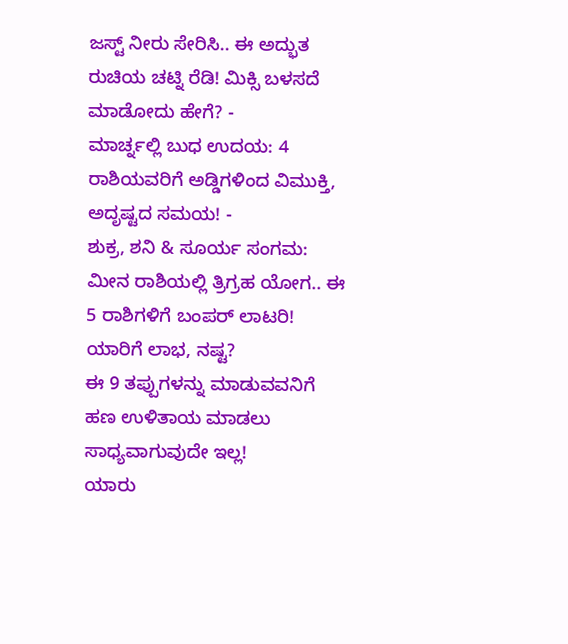ಜಸ್ಟ್ ನೀರು ಸೇರಿಸಿ.. ಈ ಅದ್ಭುತ ರುಚಿಯ ಚಟ್ನಿ ರೆಡಿ! ಮಿಕ್ಸಿ ಬಳಸದೆ ಮಾಡೋದು ಹೇಗೆ? -
ಮಾರ್ಚ್ನಲ್ಲಿ ಬುಧ ಉದಯ: 4 ರಾಶಿಯವರಿಗೆ ಅಡ್ಡಿಗಳಿಂದ ವಿಮುಕ್ತಿ, ಅದೃಷ್ಟದ ಸಮಯ! -
ಶುಕ್ರ, ಶನಿ & ಸೂರ್ಯ ಸಂಗಮ: ಮೀನ ರಾಶಿಯಲ್ಲಿ ತ್ರಿಗ್ರಹ ಯೋಗ.. ಈ 5 ರಾಶಿಗಳಿಗೆ ಬಂಪರ್ ಲಾಟರಿ! ಯಾರಿಗೆ ಲಾಭ, ನಷ್ಟ?
ಈ 9 ತಪ್ಪುಗಳನ್ನು ಮಾಡುವವನಿಗೆ ಹಣ ಉಳಿತಾಯ ಮಾಡಲು ಸಾಧ್ಯವಾಗುವುದೇ ಇಲ್ಲ!
ಯಾರು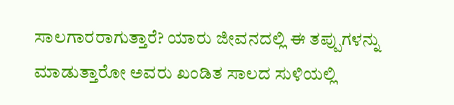ಸಾಲಗಾರರಾಗುತ್ತಾರೆ? ಯಾರು ಜೀವನದಲ್ಲಿ ಈ ತಪ್ಪುಗಳನ್ನು ಮಾಡುತ್ತಾರೋ ಅವರು ಖಂಡಿತ ಸಾಲದ ಸುಳಿಯಲ್ಲಿ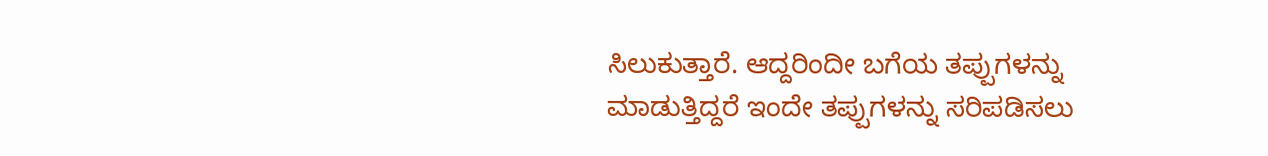ಸಿಲುಕುತ್ತಾರೆ. ಆದ್ದರಿಂದೀ ಬಗೆಯ ತಪ್ಪುಗಳನ್ನು ಮಾಡುತ್ತಿದ್ದರೆ ಇಂದೇ ತಪ್ಪುಗಳನ್ನು ಸರಿಪಡಿಸಲು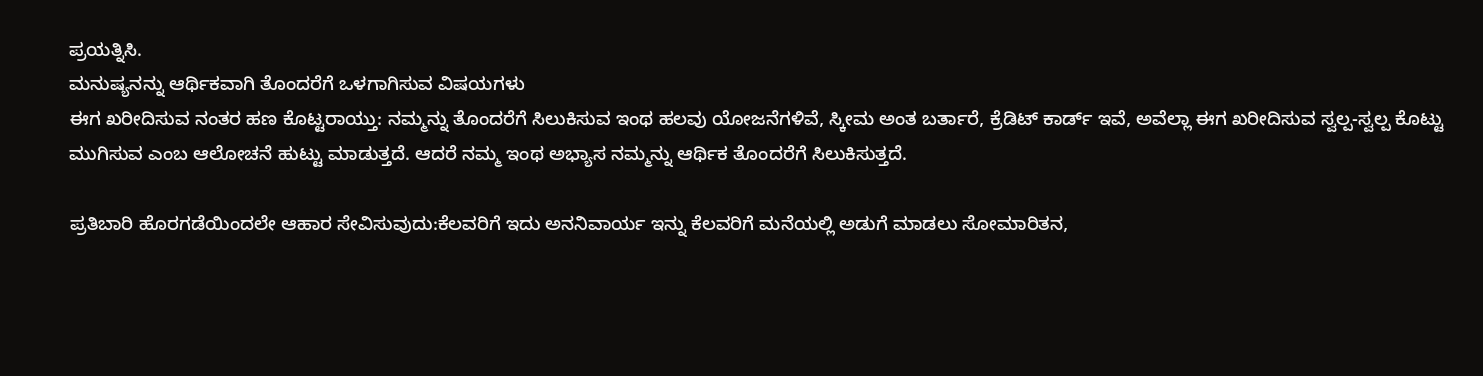ಪ್ರಯತ್ನಿಸಿ.
ಮನುಷ್ಯನನ್ನು ಆರ್ಥಿಕವಾಗಿ ತೊಂದರೆಗೆ ಒಳಗಾಗಿಸುವ ವಿಷಯಗಳು
ಈಗ ಖರೀದಿಸುವ ನಂತರ ಹಣ ಕೊಟ್ಟರಾಯ್ತು: ನಮ್ಮನ್ನು ತೊಂದರೆಗೆ ಸಿಲುಕಿಸುವ ಇಂಥ ಹಲವು ಯೋಜನೆಗಳಿವೆ, ಸ್ಕೀಮ ಅಂತ ಬರ್ತಾರೆ, ಕ್ರೆಡಿಟ್ ಕಾರ್ಡ್ ಇವೆ, ಅವೆಲ್ಲಾ ಈಗ ಖರೀದಿಸುವ ಸ್ವಲ್ಪ-ಸ್ವಲ್ಪ ಕೊಟ್ಟು ಮುಗಿಸುವ ಎಂಬ ಆಲೋಚನೆ ಹುಟ್ಟು ಮಾಡುತ್ತದೆ. ಆದರೆ ನಮ್ಮ ಇಂಥ ಅಭ್ಯಾಸ ನಮ್ಮನ್ನು ಆರ್ಥಿಕ ತೊಂದರೆಗೆ ಸಿಲುಕಿಸುತ್ತದೆ.

ಪ್ರತಿಬಾರಿ ಹೊರಗಡೆಯಿಂದಲೇ ಆಹಾರ ಸೇವಿಸುವುದು:ಕೆಲವರಿಗೆ ಇದು ಅನನಿವಾರ್ಯ ಇನ್ನು ಕೆಲವರಿಗೆ ಮನೆಯಲ್ಲಿ ಅಡುಗೆ ಮಾಡಲು ಸೋಮಾರಿತನ,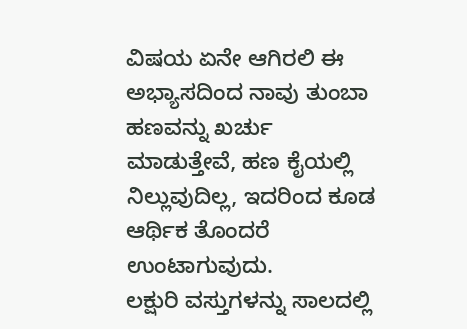ವಿಷಯ ಏನೇ ಆಗಿರಲಿ ಈ ಅಭ್ಯಾಸದಿಂದ ನಾವು ತುಂಬಾ ಹಣವನ್ನು ಖರ್ಚು ಮಾಡುತ್ತೇವೆ, ಹಣ ಕೈಯಲ್ಲಿ ನಿಲ್ಲುವುದಿಲ್ಲ, ಇದರಿಂದ ಕೂಡ ಆರ್ಥಿಕ ತೊಂದರೆ ಉಂಟಾಗುವುದು.
ಲಕ್ಷುರಿ ವಸ್ತುಗಳನ್ನು ಸಾಲದಲ್ಲಿ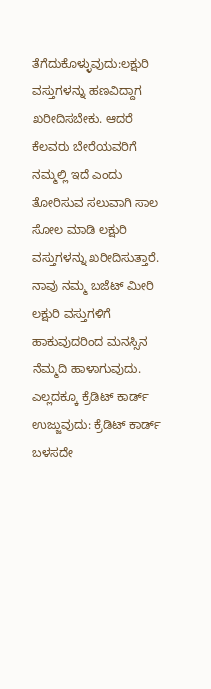ತೆಗೆದುಕೊಳ್ಳುವುದು:ಲಕ್ಷುರಿ ವಸ್ತುಗಳನ್ನು ಹಣವಿದ್ದಾಗ ಖರೀದಿಸಬೇಕು. ಆದರೆ ಕೆಲವರು ಬೇರೆಯವರಿಗೆ ನಮ್ಮಲ್ಲಿ ಇದೆ ಎಂದು ತೋರಿಸುವ ಸಲುವಾಗಿ ಸಾಲ ಸೋಲ ಮಾಡಿ ಲಕ್ಷುರಿ ವಸ್ತುಗಳನ್ನು ಖರೀದಿಸುತ್ತಾರೆ. ನಾವು ನಮ್ಮ ಬಜೆಟ್ ಮೀರಿ ಲಕ್ಷುರಿ ವಸ್ತುಗಳಿಗೆ ಹಾಕುವುದರಿಂದ ಮನಸ್ಸಿನ ನೆಮ್ಮದಿ ಹಾಳಾಗುವುದು.
ಎಲ್ಲದಕ್ಕೂ ಕ್ರೆಡಿಟ್ ಕಾರ್ಡ್ ಉಜ್ಜುವುದು: ಕ್ರೆಡಿಟ್ ಕಾರ್ಡ್ ಬಳಸದೇ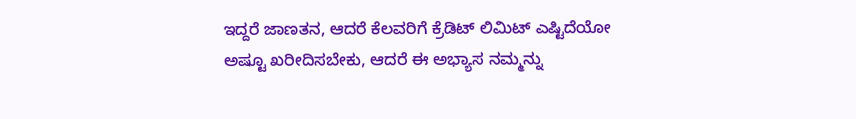ಇದ್ದರೆ ಜಾಣತನ, ಆದರೆ ಕೆಲವರಿಗೆ ಕ್ರೆಡಿಟ್ ಲಿಮಿಟ್ ಎಷ್ಟಿದೆಯೋ ಅಷ್ಟೂ ಖರೀದಿಸಬೇಕು, ಆದರೆ ಈ ಅಭ್ಯಾಸ ನಮ್ಮನ್ನು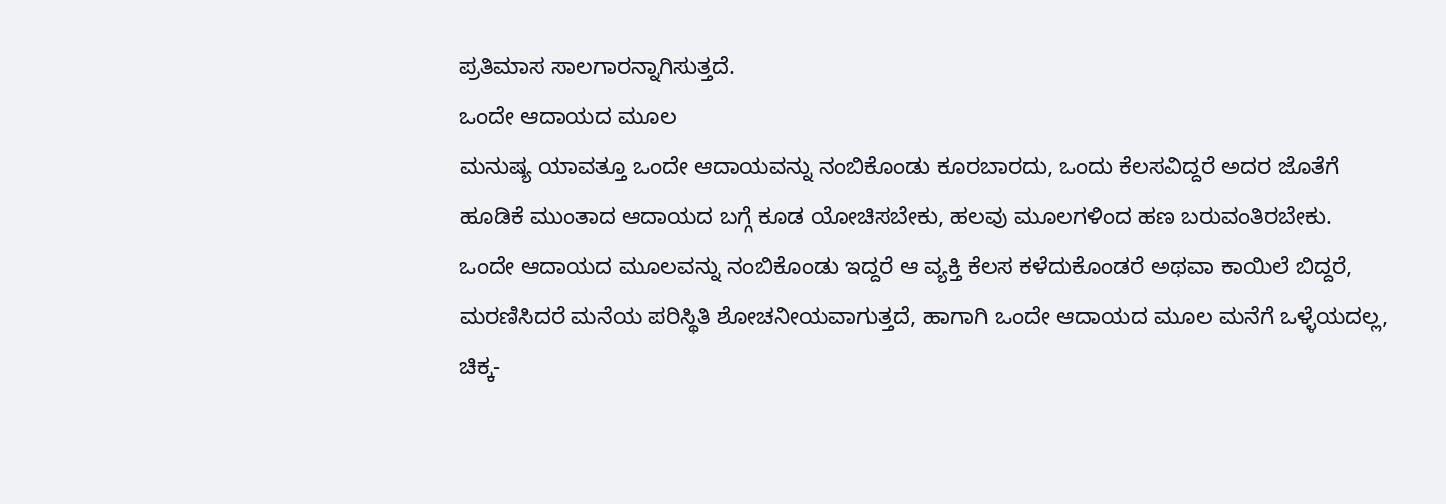ಪ್ರತಿಮಾಸ ಸಾಲಗಾರನ್ನಾಗಿಸುತ್ತದೆ.
ಒಂದೇ ಆದಾಯದ ಮೂಲ
ಮನುಷ್ಯ ಯಾವತ್ತೂ ಒಂದೇ ಆದಾಯವನ್ನು ನಂಬಿಕೊಂಡು ಕೂರಬಾರದು, ಒಂದು ಕೆಲಸವಿದ್ದರೆ ಅದರ ಜೊತೆಗೆ ಹೂಡಿಕೆ ಮುಂತಾದ ಆದಾಯದ ಬಗ್ಗೆ ಕೂಡ ಯೋಚಿಸಬೇಕು, ಹಲವು ಮೂಲಗಳಿಂದ ಹಣ ಬರುವಂತಿರಬೇಕು. ಒಂದೇ ಆದಾಯದ ಮೂಲವನ್ನು ನಂಬಿಕೊಂಡು ಇದ್ದರೆ ಆ ವ್ಯಕ್ತಿ ಕೆಲಸ ಕಳೆದುಕೊಂಡರೆ ಅಥವಾ ಕಾಯಿಲೆ ಬಿದ್ದರೆ, ಮರಣಿಸಿದರೆ ಮನೆಯ ಪರಿಸ್ಥಿತಿ ಶೋಚನೀಯವಾಗುತ್ತದೆ, ಹಾಗಾಗಿ ಒಂದೇ ಆದಾಯದ ಮೂಲ ಮನೆಗೆ ಒಳ್ಳೆಯದಲ್ಲ, ಚಿಕ್ಕ-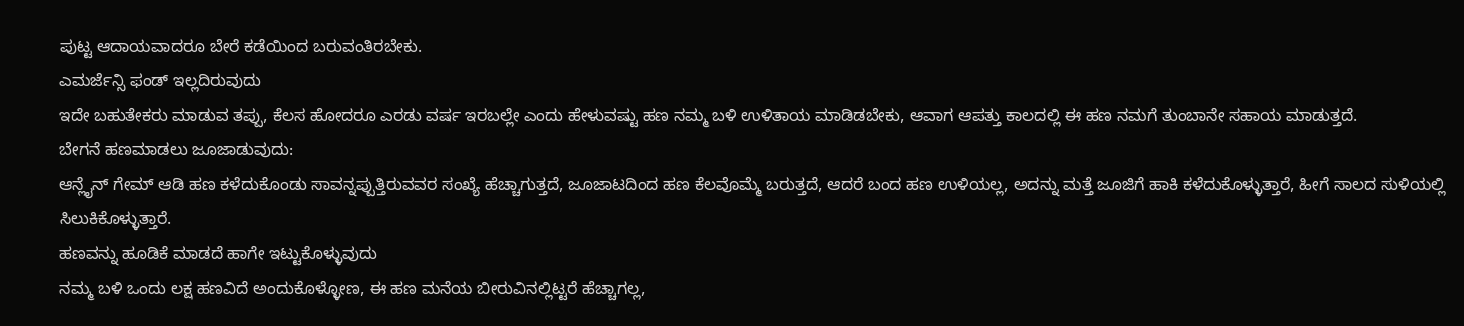ಪುಟ್ಟ ಆದಾಯವಾದರೂ ಬೇರೆ ಕಡೆಯಿಂದ ಬರುವಂತಿರಬೇಕು.
ಎಮರ್ಜೆನ್ಸಿ ಫಂಡ್ ಇಲ್ಲದಿರುವುದು
ಇದೇ ಬಹುತೇಕರು ಮಾಡುವ ತಪ್ಪು, ಕೆಲಸ ಹೋದರೂ ಎರಡು ವರ್ಷ ಇರಬಲ್ಲೇ ಎಂದು ಹೇಳುವಷ್ಟು ಹಣ ನಮ್ಮ ಬಳಿ ಉಳಿತಾಯ ಮಾಡಿಡಬೇಕು, ಆವಾಗ ಆಪತ್ತು ಕಾಲದಲ್ಲಿ ಈ ಹಣ ನಮಗೆ ತುಂಬಾನೇ ಸಹಾಯ ಮಾಡುತ್ತದೆ.
ಬೇಗನೆ ಹಣಮಾಡಲು ಜೂಜಾಡುವುದು:
ಆನ್ಲೈನ್ ಗೇಮ್ ಆಡಿ ಹಣ ಕಳೆದುಕೊಂಡು ಸಾವನ್ನಪ್ಪುತ್ತಿರುವವರ ಸಂಖ್ಯೆ ಹೆಚ್ಚಾಗುತ್ತದೆ, ಜೂಜಾಟದಿಂದ ಹಣ ಕೆಲವೊಮ್ಮೆ ಬರುತ್ತದೆ, ಆದರೆ ಬಂದ ಹಣ ಉಳಿಯಲ್ಲ, ಅದನ್ನು ಮತ್ತೆ ಜೂಜಿಗೆ ಹಾಕಿ ಕಳೆದುಕೊಳ್ಳುತ್ತಾರೆ, ಹೀಗೆ ಸಾಲದ ಸುಳಿಯಲ್ಲಿ ಸಿಲುಕಿಕೊಳ್ಳುತ್ತಾರೆ.
ಹಣವನ್ನು ಹೂಡಿಕೆ ಮಾಡದೆ ಹಾಗೇ ಇಟ್ಟುಕೊಳ್ಳುವುದು
ನಮ್ಮ ಬಳಿ ಒಂದು ಲಕ್ಷ ಹಣವಿದೆ ಅಂದುಕೊಳ್ಳೋಣ, ಈ ಹಣ ಮನೆಯ ಬೀರುವಿನಲ್ಲಿಟ್ಟರೆ ಹೆಚ್ಚಾಗಲ್ಲ,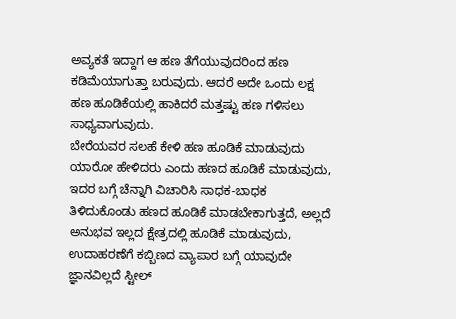ಅವ್ಯಕತೆ ಇದ್ದಾಗ ಆ ಹಣ ತೆಗೆಯುವುದರಿಂದ ಹಣ ಕಡಿಮೆಯಾಗುತ್ತಾ ಬರುವುದು. ಆದರೆ ಅದೇ ಒಂದು ಲಕ್ಷ ಹಣ ಹೂಡಿಕೆಯಲ್ಲಿ ಹಾಕಿದರೆ ಮತ್ತಷ್ಟು ಹಣ ಗಳಿಸಲು ಸಾಧ್ಯವಾಗುವುದು.
ಬೇರೆಯವರ ಸಲಹೆ ಕೇಳಿ ಹಣ ಹೂಡಿಕೆ ಮಾಡುವುದು
ಯಾರೋ ಹೇಳಿದರು ಎಂದು ಹಣದ ಹೂಡಿಕೆ ಮಾಡುವುದು, ಇದರ ಬಗ್ಗೆ ಚೆನ್ನಾಗಿ ವಿಚಾರಿಸಿ ಸಾಧಕ-ಬಾಧಕ ತಿಳಿದುಕೊಂಡು ಹಣದ ಹೂಡಿಕೆ ಮಾಡಬೇಕಾಗುತ್ತದೆ, ಅಲ್ಲದೆ ಅನುಭವ ಇಲ್ಲದ ಕ್ಷೇತ್ರದಲ್ಲಿ ಹೂಡಿಕೆ ಮಾಡುವುದು, ಉದಾಹರಣೆಗೆ ಕಬ್ಬಿಣದ ವ್ಯಾಪಾರ ಬಗ್ಗೆ ಯಾವುದೇ ಜ್ಞಾನವಿಲ್ಲದೆ ಸ್ಟೀಲ್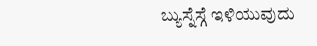ಬ್ಯುಸ್ನೆಸ್ಗೆ ಇಳಿಯುವುದು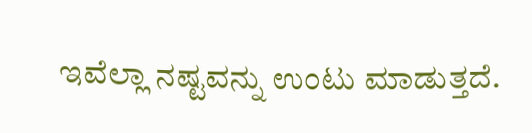ಇವೆಲ್ಲಾ ನಷ್ಟವನ್ನು ಉಂಟು ಮಾಡುತ್ತದೆ.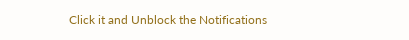Click it and Unblock the Notifications